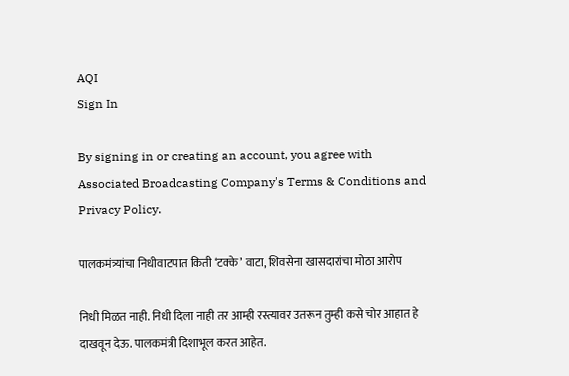AQI
Sign In

By signing in or creating an account, you agree with Associated Broadcasting Company's Terms & Conditions and Privacy Policy.

पालकमंत्र्यांचा निधीवाटपात किती ‘टक्के’ वाटा, शिवसेना खासदारांचा मोठा आरोप

निधी मिळत नाही. निधी दिला नाही तर आम्ही रस्त्यावर उतरून तुम्ही कसे चोर आहात हे दाखवून देऊ. पालकमंत्री दिशाभूल करत आहेत.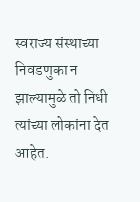स्वराज्य संस्थाच्या निवडणुका न झाल्यामुळे तो निधी त्यांच्या लोकांना देत आहेत.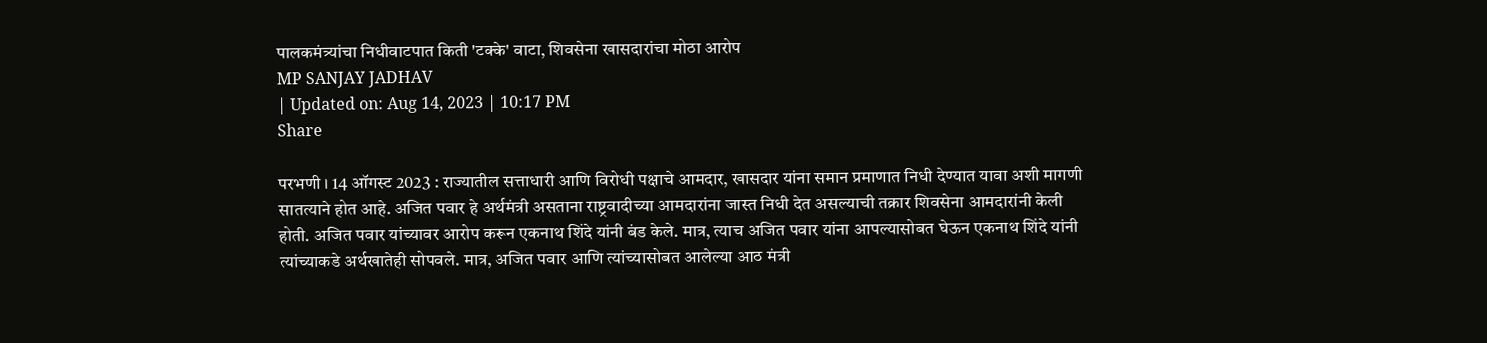पालकमंत्र्यांचा निधीवाटपात किती 'टक्के' वाटा, शिवसेना खासदारांचा मोठा आरोप
MP SANJAY JADHAV
| Updated on: Aug 14, 2023 | 10:17 PM
Share

परभणी । 14 ऑगस्ट 2023 : राज्यातील सत्ताधारी आणि विरोधी पक्षाचे आमदार, खासदार यांना समान प्रमाणात निधी देण्यात यावा अशी मागणी सातत्याने होत आहे. अजित पवार हे अर्थमंत्री असताना राष्ट्रवादीच्या आमदारांना जास्त निधी देत असल्याची तक्रार शिवसेना आमदारांनी केली होती. अजित पवार यांच्यावर आरोप करून एकनाथ शिंदे यांनी बंड केले. मात्र, त्याच अजित पवार यांना आपल्यासोबत घेऊन एकनाथ शिंदे यांनी त्यांच्याकडे अर्थखातेही सोपवले. मात्र, अजित पवार आणि त्यांच्यासोबत आलेल्या आठ मंत्री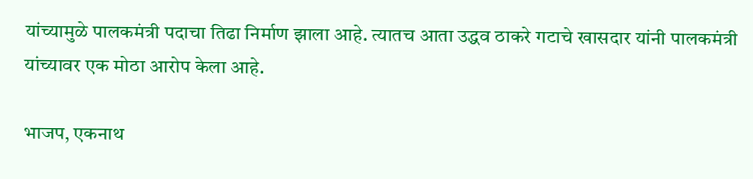यांच्यामुळे पालकमंत्री पदाचा तिढा निर्माण झाला आहे. त्यातच आता उद्धव ठाकरे गटाचे खासदार यांनी पालकमंत्री यांच्यावर एक मोठा आरोप केला आहे.

भाजप, एकनाथ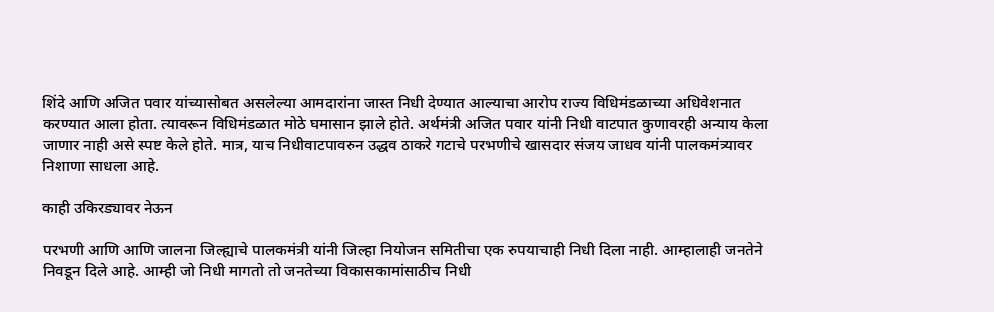शिंदे आणि अजित पवार यांच्यासोबत असलेल्या आमदारांना जास्त निधी देण्यात आल्याचा आरोप राज्य विधिमंडळाच्या अधिवेशनात करण्यात आला होता. त्यावरून विधिमंडळात मोठे घमासान झाले होते. अर्थमंत्री अजित पवार यांनी निधी वाटपात कुणावरही अन्याय केला जाणार नाही असे स्पष्ट केले होते. मात्र, याच निधीवाटपावरुन उद्धव ठाकरे गटाचे परभणीचे खासदार संजय जाधव यांनी पालकमंत्र्यावर निशाणा साधला आहे.

काही उकिरड्यावर नेऊन

परभणी आणि आणि जालना जिल्ह्याचे पालकमंत्री यांनी जिल्हा नियोजन समितीचा एक रुपयाचाही निधी दिला नाही. आम्हालाही जनतेने निवडून दिले आहे. आम्ही जो निधी मागतो तो जनतेच्या विकासकामांसाठीच निधी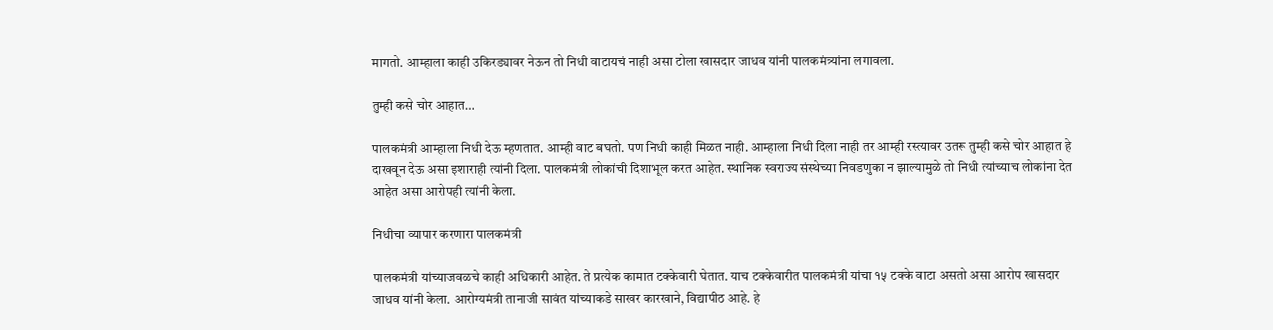मागतो. आम्हाला काही उकिरड्यावर नेऊन तो निधी वाटायचं नाही असा टोला खासदार जाधव यांनी पालकमंत्र्यांना लगावला.

तुम्ही कसे चोर आहात…

पालकमंत्री आम्हाला निधी देऊ म्हणतात. आम्ही वाट बघतो. पण निधी काही मिळत नाही. आम्हाला निधी दिला नाही तर आम्ही रस्त्यावर उतरू तुम्ही कसे चोर आहात हे दाखवून देऊ असा इशाराही त्यांनी दिला. पालकमंत्री लोकांची दिशाभूल करत आहेत. स्थानिक स्वराज्य संस्थेच्या निवडणुका न झाल्यामुळे तो निधी त्यांच्याच लोकांना देत आहेत असा आरोपही त्यांनी केला.

निधीचा व्यापार करणारा पालकमंत्री

पालकमंत्री यांच्याजवळचे काही अधिकारी आहेत. ते प्रत्येक कामात टक्केवारी घेतात. याच टक्केवारीत पालकमंत्री यांचा १५ टक्के वाटा असतो असा आरोप खासदार जाधव यांनी केला. आरोग्यमंत्री तानाजी सावंत यांच्याकडे साखर कारखाने, विद्यापीठ आहे. हे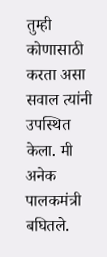तुम्ही कोणासाठी करता असा सवाल त्यांनी उपस्थित केला. मी अनेक पालकमंत्री बघितले.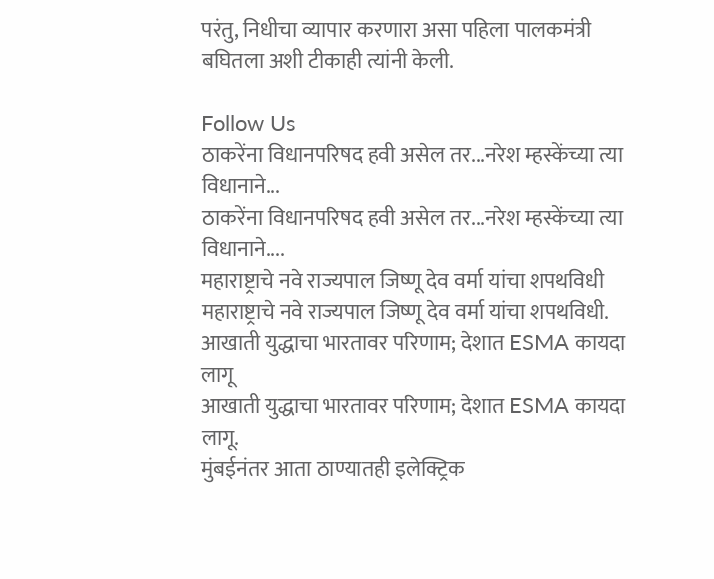परंतु, निधीचा व्यापार करणारा असा पहिला पालकमंत्री बघितला अशी टीकाही त्यांनी केली.

Follow Us
ठाकरेंना विधानपरिषद हवी असेल तर...नरेश म्हस्केंच्या त्या विधानाने...
ठाकरेंना विधानपरिषद हवी असेल तर...नरेश म्हस्केंच्या त्या विधानाने....
महाराष्ट्राचे नवे राज्यपाल जिष्णू देव वर्मा यांचा शपथविधी
महाराष्ट्राचे नवे राज्यपाल जिष्णू देव वर्मा यांचा शपथविधी.
आखाती युद्धाचा भारतावर परिणाम; देशात ESMA कायदा लागू
आखाती युद्धाचा भारतावर परिणाम; देशात ESMA कायदा लागू.
मुंबईनंतर आता ठाण्यातही इलेक्ट्रिक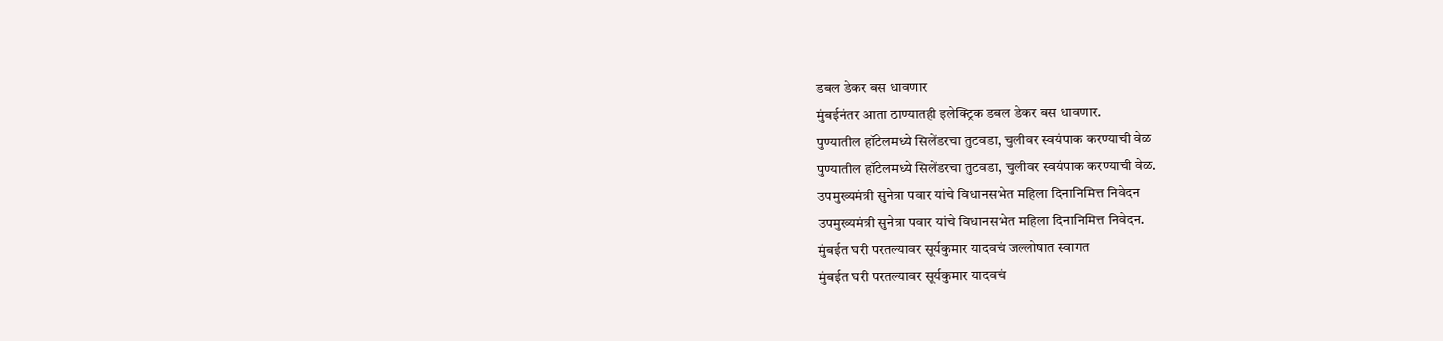डबल डेकर बस धावणार
मुंबईनंतर आता ठाण्यातही इलेक्ट्रिक डबल डेकर बस धावणार.
पुण्यातील हॉटेलमध्ये सिलेंडरचा तुटवडा, चुलीवर स्वयंपाक करण्याची वेळ
पुण्यातील हॉटेलमध्ये सिलेंडरचा तुटवडा, चुलीवर स्वयंपाक करण्याची वेळ.
उपमुख्यमंत्री सुनेत्रा पवार यांचे विधानसभेत महिला दिनानिमित्त निवेदन
उपमुख्यमंत्री सुनेत्रा पवार यांचे विधानसभेत महिला दिनानिमित्त निवेदन.
मुंबईत घरी परतल्यावर सूर्यकुमार यादवचं जल्लोषात स्वागत
मुंबईत घरी परतल्यावर सूर्यकुमार यादवचं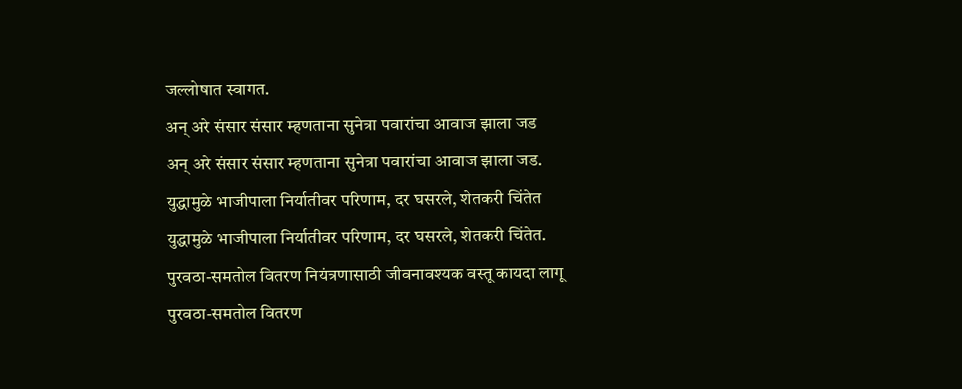जल्लोषात स्वागत.
अन् अरे संसार संसार म्हणताना सुनेत्रा पवारांचा आवाज झाला जड
अन् अरे संसार संसार म्हणताना सुनेत्रा पवारांचा आवाज झाला जड.
युद्धामुळे भाजीपाला निर्यातीवर परिणाम, दर घसरले, शेतकरी चिंतेत
युद्धामुळे भाजीपाला निर्यातीवर परिणाम, दर घसरले, शेतकरी चिंतेत.
पुरवठा-समतोल वितरण नियंत्रणासाठी जीवनावश्यक वस्तू कायदा लागू
पुरवठा-समतोल वितरण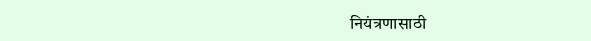नियंत्रणासाठी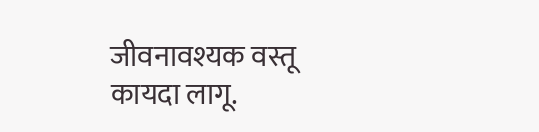जीवनावश्यक वस्तू कायदा लागू.